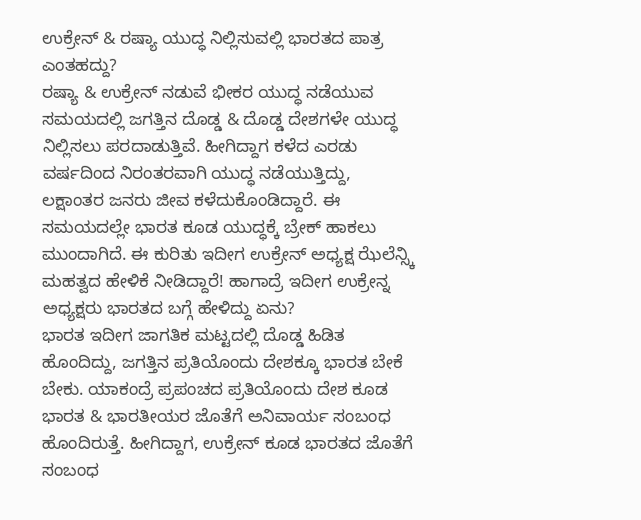ಉಕ್ರೇನ್ & ರಷ್ಯಾ ಯುದ್ಧ ನಿಲ್ಲಿಸುವಲ್ಲಿ ಭಾರತದ ಪಾತ್ರ ಎಂತಹದ್ದು?
ರಷ್ಯಾ & ಉಕ್ರೇನ್ ನಡುವೆ ಭೀಕರ ಯುದ್ಧ ನಡೆಯುವ ಸಮಯದಲ್ಲಿ ಜಗತ್ತಿನ ದೊಡ್ಡ & ದೊಡ್ಡ ದೇಶಗಳೇ ಯುದ್ಧ ನಿಲ್ಲಿಸಲು ಪರದಾಡುತ್ತಿವೆ. ಹೀಗಿದ್ದಾಗ ಕಳೆದ ಎರಡು ವರ್ಷದಿಂದ ನಿರಂತರವಾಗಿ ಯುದ್ಧ ನಡೆಯುತ್ತಿದ್ದು, ಲಕ್ಷಾಂತರ ಜನರು ಜೀವ ಕಳೆದುಕೊಂಡಿದ್ದಾರೆ. ಈ ಸಮಯದಲ್ಲೇ ಭಾರತ ಕೂಡ ಯುದ್ಧಕ್ಕೆ ಬ್ರೇಕ್ ಹಾಕಲು ಮುಂದಾಗಿದೆ. ಈ ಕುರಿತು ಇದೀಗ ಉಕ್ರೇನ್ ಅಧ್ಯಕ್ಷ ಝೆಲೆನ್ಸ್ಕಿ ಮಹತ್ವದ ಹೇಳಿಕೆ ನೀಡಿದ್ದಾರೆ! ಹಾಗಾದ್ರೆ ಇದೀಗ ಉಕ್ರೇನ್ನ ಅಧ್ಯಕ್ಷರು ಭಾರತದ ಬಗ್ಗೆ ಹೇಳಿದ್ದು ಏನು?
ಭಾರತ ಇದೀಗ ಜಾಗತಿಕ ಮಟ್ಟದಲ್ಲಿ ದೊಡ್ಡ ಹಿಡಿತ ಹೊಂದಿದ್ದು, ಜಗತ್ತಿನ ಪ್ರತಿಯೊಂದು ದೇಶಕ್ಕೂ ಭಾರತ ಬೇಕೆ ಬೇಕು. ಯಾಕಂದ್ರೆ ಪ್ರಪಂಚದ ಪ್ರತಿಯೊಂದು ದೇಶ ಕೂಡ ಭಾರತ & ಭಾರತೀಯರ ಜೊತೆಗೆ ಅನಿವಾರ್ಯ ಸಂಬಂಧ ಹೊಂದಿರುತ್ತೆ. ಹೀಗಿದ್ದಾಗ, ಉಕ್ರೇನ್ ಕೂಡ ಭಾರತದ ಜೊತೆಗೆ ಸಂಬಂಧ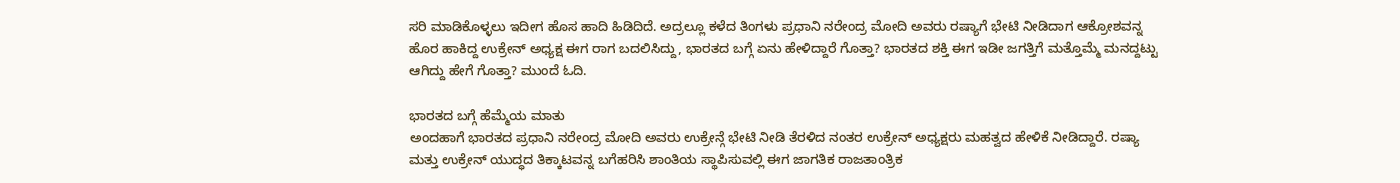ಸರಿ ಮಾಡಿಕೊಳ್ಳಲು ಇದೀಗ ಹೊಸ ಹಾದಿ ಹಿಡಿದಿದೆ. ಅದ್ರಲ್ಲೂ ಕಳೆದ ತಿಂಗಳು ಪ್ರಧಾನಿ ನರೇಂದ್ರ ಮೋದಿ ಅವರು ರಷ್ಯಾಗೆ ಭೇಟಿ ನೀಡಿದಾಗ ಆಕ್ರೋಶವನ್ನ ಹೊರ ಹಾಕಿದ್ದ ಉಕ್ರೇನ್ ಅಧ್ಯಕ್ಷ ಈಗ ರಾಗ ಬದಲಿಸಿದ್ದು, ಭಾರತದ ಬಗ್ಗೆ ಏನು ಹೇಳಿದ್ದಾರೆ ಗೊತ್ತಾ? ಭಾರತದ ಶಕ್ತಿ ಈಗ ಇಡೀ ಜಗತ್ತಿಗೆ ಮತ್ತೊಮ್ಮೆ ಮನದ್ದಟ್ಟು ಆಗಿದ್ದು ಹೇಗೆ ಗೊತ್ತಾ? ಮುಂದೆ ಓದಿ.

ಭಾರತದ ಬಗ್ಗೆ ಹೆಮ್ಮೆಯ ಮಾತು
ಅಂದಹಾಗೆ ಭಾರತದ ಪ್ರಧಾನಿ ನರೇಂದ್ರ ಮೋದಿ ಅವರು ಉಕ್ರೇನ್ಗೆ ಭೇಟಿ ನೀಡಿ ತೆರಳಿದ ನಂತರ ಉಕ್ರೇನ್ ಅಧ್ಯಕ್ಷರು ಮಹತ್ವದ ಹೇಳಿಕೆ ನೀಡಿದ್ದಾರೆ. ರಷ್ಯಾ ಮತ್ತು ಉಕ್ರೇನ್ ಯುದ್ಧದ ತಿಕ್ಕಾಟವನ್ನ ಬಗೆಹರಿಸಿ ಶಾಂತಿಯ ಸ್ಥಾಪಿಸುವಲ್ಲಿ ಈಗ ಜಾಗತಿಕ ರಾಜತಾಂತ್ರಿಕ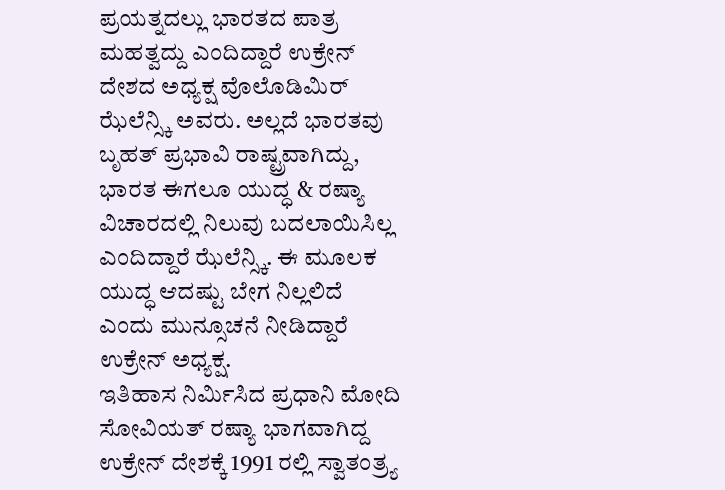ಪ್ರಯತ್ನದಲ್ಲು ಭಾರತದ ಪಾತ್ರ ಮಹತ್ವದ್ದು ಎಂದಿದ್ದಾರೆ ಉಕ್ರೇನ್ ದೇಶದ ಅಧ್ಯಕ್ಷ ವೊಲೊಡಿಮಿರ್ ಝೆಲೆನ್ಸ್ಕಿ ಅವರು. ಅಲ್ಲದೆ ಭಾರತವು ಬೃಹತ್ ಪ್ರಭಾವಿ ರಾಷ್ಟ್ರವಾಗಿದ್ದು, ಭಾರತ ಈಗಲೂ ಯುದ್ಧ & ರಷ್ಯಾ ವಿಚಾರದಲ್ಲಿ ನಿಲುವು ಬದಲಾಯಿಸಿಲ್ಲ ಎಂದಿದ್ದಾರೆ ಝೆಲೆನ್ಸ್ಕಿ. ಈ ಮೂಲಕ ಯುದ್ಧ ಆದಷ್ಟು ಬೇಗ ನಿಲ್ಲಲಿದೆ ಎಂದು ಮುನ್ಸೂಚನೆ ನೀಡಿದ್ದಾರೆ ಉಕ್ರೇನ್ ಅಧ್ಯಕ್ಷ.
ಇತಿಹಾಸ ನಿರ್ಮಿಸಿದ ಪ್ರಧಾನಿ ಮೋದಿ
ಸೋವಿಯತ್ ರಷ್ಯಾ ಭಾಗವಾಗಿದ್ದ ಉಕ್ರೇನ್ ದೇಶಕ್ಕೆ 1991 ರಲ್ಲಿ ಸ್ವಾತಂತ್ರ್ಯ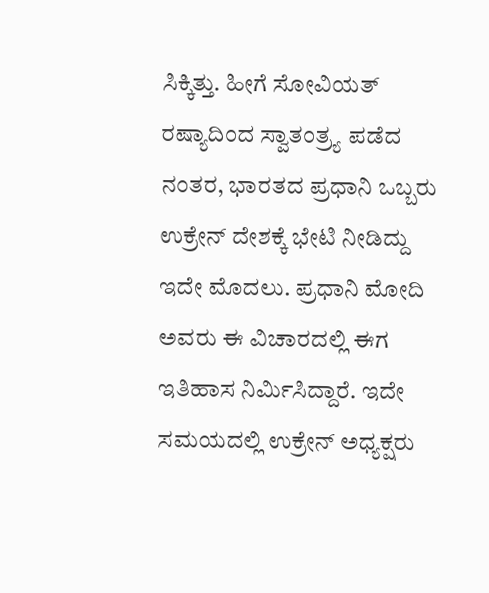ಸಿಕ್ಕಿತ್ತು. ಹೀಗೆ ಸೋವಿಯತ್ ರಷ್ಯಾದಿಂದ ಸ್ವಾತಂತ್ರ್ಯ ಪಡೆದ ನಂತರ, ಭಾರತದ ಪ್ರಧಾನಿ ಒಬ್ಬರು ಉಕ್ರೇನ್ ದೇಶಕ್ಕೆ ಭೇಟಿ ನೀಡಿದ್ದು ಇದೇ ಮೊದಲು. ಪ್ರಧಾನಿ ಮೋದಿ ಅವರು ಈ ವಿಚಾರದಲ್ಲಿ ಈಗ ಇತಿಹಾಸ ನಿರ್ಮಿಸಿದ್ದಾರೆ. ಇದೇ ಸಮಯದಲ್ಲಿ ಉಕ್ರೇನ್ ಅಧ್ಯಕ್ಷರು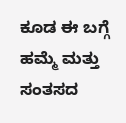ಕೂಡ ಈ ಬಗ್ಗೆ ಹಮ್ಮೆ ಮತ್ತು ಸಂತಸದ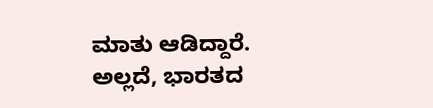ಮಾತು ಆಡಿದ್ದಾರೆ. ಅಲ್ಲದೆ, ಭಾರತದ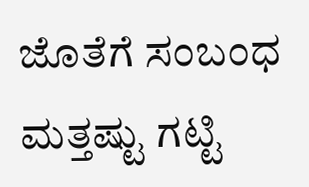ಜೊತೆಗೆ ಸಂಬಂಧ ಮತ್ತಷ್ಟು ಗಟ್ಟಿ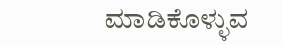ಮಾಡಿಕೊಳ್ಳುವ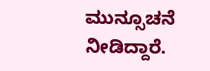ಮುನ್ಸೂಚನೆ ನೀಡಿದ್ದಾರೆ.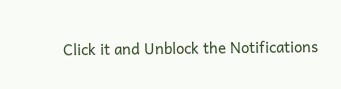Click it and Unblock the Notifications